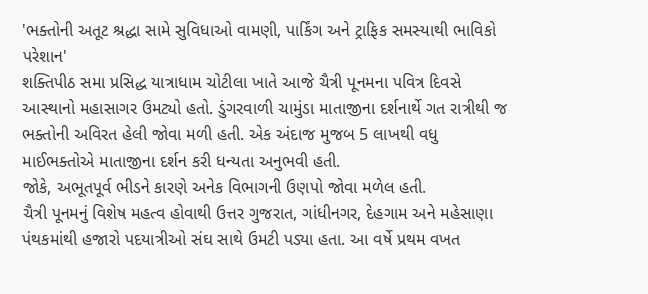'ભક્તોની અતૂટ શ્રદ્ધા સામે સુવિધાઓ વામણી, પાર્કિંગ અને ટ્રાફિક સમસ્યાથી ભાવિકો પરેશાન'
શક્તિપીઠ સમા પ્રસિદ્ધ યાત્રાધામ ચોટીલા ખાતે આજે ચૈત્રી પૂનમના પવિત્ર દિવસે આસ્થાનો મહાસાગર ઉમટ્યો હતો. ડુંગરવાળી ચામુંડા માતાજીના દર્શનાર્થે ગત રાત્રીથી જ ભક્તોની અવિરત હેલી જોવા મળી હતી. એક અંદાજ મુજબ 5 લાખથી વધુ માઈભક્તોએ માતાજીના દર્શન કરી ધન્યતા અનુભવી હતી.
જોકે, અભૂતપૂર્વ ભીડને કારણે અનેક વિભાગની ઉણપો જોવા મળેલ હતી.
ચૈત્રી પૂનમનું વિશેષ મહત્વ હોવાથી ઉત્તર ગુજરાત, ગાંધીનગર, દેહગામ અને મહેસાણા પંથકમાંથી હજારો પદયાત્રીઓ સંઘ સાથે ઉમટી પડ્યા હતા. આ વર્ષે પ્રથમ વખત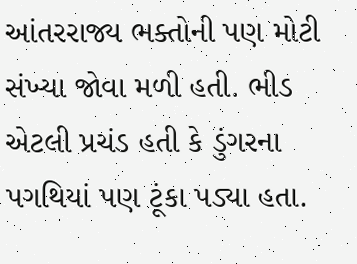આંતરરાજ્ય ભક્તોની પણ મોટી સંખ્યા જોવા મળી હતી. ભીડ એટલી પ્રચંડ હતી કે ડુંગરના પગથિયાં પણ ટૂંકા પડ્યા હતા.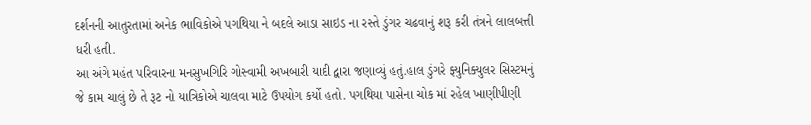દર્શનની આતુરતામાં અનેક ભાવિકોએ પગથિયા ને બદલે આડા સાઇડ ના રસ્તે ડુંગર ચઢવાનું શરૂ કરી તંત્રને લાલબત્તી ધરી હતી.
આ અંગે મહંત પરિવારના મનસુખગિરિ ગોસ્વામી અખબારી યાદી દ્વારા જણાવ્યું હતું.હાલ ડુંગરે ફ્યુનિક્યુલર સિસ્ટમનું જે કામ ચાલું છે તે રૂટ નો યાત્રિકોએ ચાલવા માટે ઉપયોગ કર્યો હતો. પગથિયા પાસેના ચોક માં રહેલ ખાણીપીણી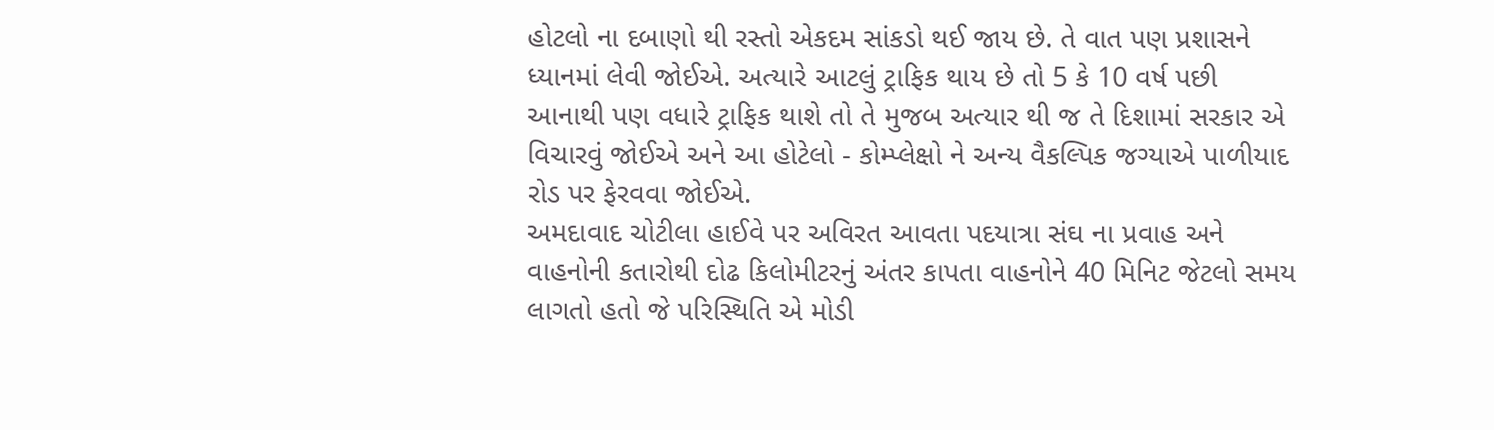હોટલો ના દબાણો થી રસ્તો એકદમ સાંકડો થઈ જાય છે. તે વાત પણ પ્રશાસને ધ્યાનમાં લેવી જોઈએ. અત્યારે આટલું ટ્રાફિક થાય છે તો 5 કે 10 વર્ષ પછી આનાથી પણ વધારે ટ્રાફિક થાશે તો તે મુજબ અત્યાર થી જ તે દિશામાં સરકાર એ વિચારવું જોઈએ અને આ હોટેલો - કોમ્પ્લેક્ષો ને અન્ય વૈકલ્પિક જગ્યાએ પાળીયાદ રોડ પર ફેરવવા જોઈએ.
અમદાવાદ ચોટીલા હાઈવે પર અવિરત આવતા પદયાત્રા સંઘ ના પ્રવાહ અને વાહનોની કતારોથી દોઢ કિલોમીટરનું અંતર કાપતા વાહનોને 40 મિનિટ જેટલો સમય લાગતો હતો જે પરિસ્થિતિ એ મોડી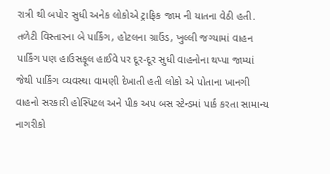રાત્રી થી બપોર સુધી અનેક લોકોએ ટ્રાફિક જામ ની યાતના વેઠી હતી. તળેટી વિસ્તારના બે પાર્કિંગ, હોટલના ગ્રાઉંડ, ખુલ્લી જગ્યામાં વાહન પાર્કિંગ પણ હાઉસફૂલ હાઈવે પર દૂર-દૂર સુધી વાહનોના થપ્પા જામ્યાં જેથી પાર્કિંગ વ્યવસ્થા વામણી દેખાતી હતી લોકો એ પોતાના ખાનગી વાહનો સરકારી હોસ્પિટલ અને પીક અપ બસ સ્ટેન્ડમાં પાર્ક કરતા સામાન્ય નાગરીકો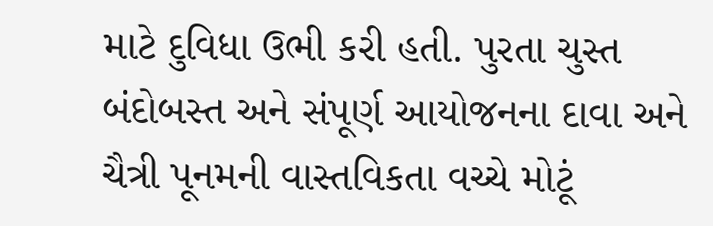માટે દુવિધા ઉભી કરી હતી. પુરતા ચુસ્ત બંદોબસ્ત અને સંપૂર્ણ આયોજનના દાવા અને ચૈત્રી પૂનમની વાસ્તવિકતા વચ્ચે મોટૂં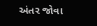અંતર જોવા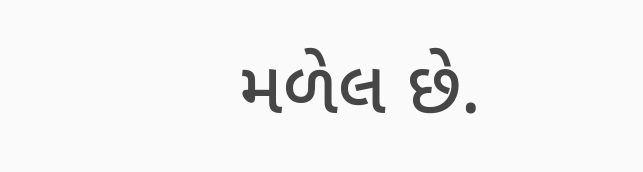મળેલ છે.